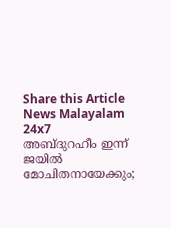Share this Article
News Malayalam 24x7
അബ്ദുറഹീം ഇന്ന് ജയില്‍ മോചിതനായേക്കും;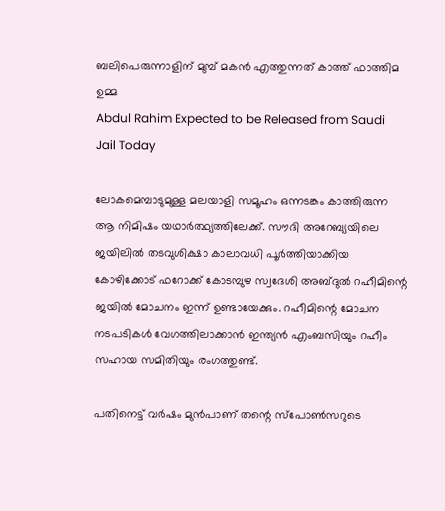ബലിപെരുന്നാളിന് മുമ്പ് മകന്‍ എത്തുന്നത് കാത്ത് ഫാത്തിമ ഉമ്മ
Abdul Rahim Expected to be Released from Saudi Jail Today

ലോകമെമ്പാടുമുള്ള മലയാളി സമൂഹം ഒന്നടങ്കം കാത്തിരുന്ന ആ നിമിഷം യഥാർത്ഥ്യത്തിലേക്ക്. സൗദി അറേബ്യയിലെ ജയിലിൽ തടവുശിക്ഷാ കാലാവധി പൂർത്തിയാക്കിയ കോഴിക്കോട് ഫറോക്ക് കോടമ്പുഴ സ്വദേശി അബ്ദുൽ റഹീമിന്റെ ജയിൽ മോചനം ഇന്ന് ഉണ്ടായേക്കും. റഹീമിന്റെ മോചന നടപടികൾ വേഗത്തിലാക്കാൻ ഇന്ത്യൻ എംബസിയും റഹീം സഹായ സമിതിയും രംഗത്തുണ്ട്.

പതിനെട്ട് വർഷം മുൻപാണ് തന്റെ സ്പോൺസറുടെ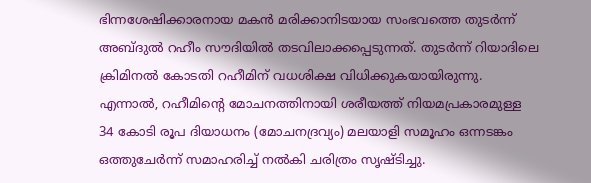ഭിന്നശേഷിക്കാരനായ മകൻ മരിക്കാനിടയായ സംഭവത്തെ തുടർന്ന് അബ്ദുൽ റഹീം സൗദിയിൽ തടവിലാക്കപ്പെടുന്നത്. തുടർന്ന് റിയാദിലെ ക്രിമിനൽ കോടതി റഹീമിന് വധശിക്ഷ വിധിക്കുകയായിരുന്നു. എന്നാൽ, റഹീമിന്റെ മോചനത്തിനായി ശരീയത്ത് നിയമപ്രകാരമുള്ള 34 കോടി രൂപ ദിയാധനം (മോചനദ്രവ്യം) മലയാളി സമൂഹം ഒന്നടങ്കം ഒത്തുചേർന്ന് സമാഹരിച്ച് നൽകി ചരിത്രം സൃഷ്ടിച്ചു.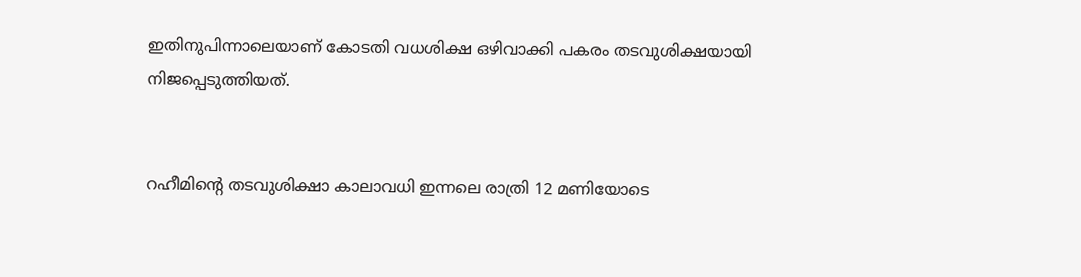ഇതിനുപിന്നാലെയാണ് കോടതി വധശിക്ഷ ഒഴിവാക്കി പകരം തടവുശിക്ഷയായി നിജപ്പെടുത്തിയത്.


റഹീമിന്റെ തടവുശിക്ഷാ കാലാവധി ഇന്നലെ രാത്രി 12 മണിയോടെ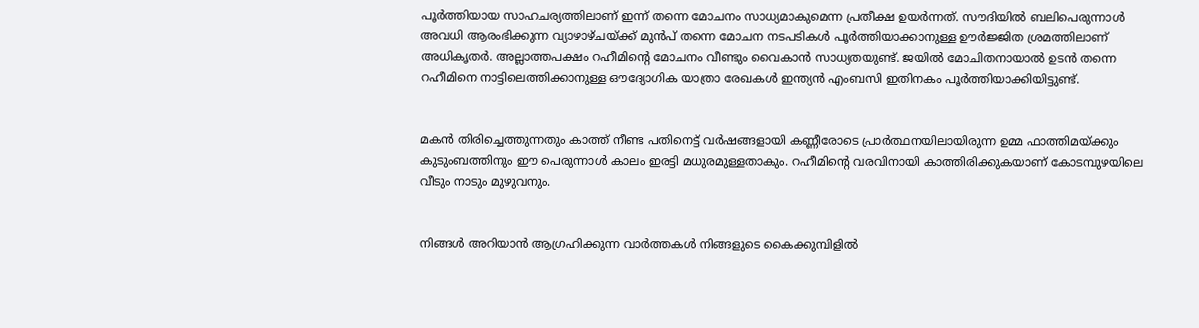പൂർത്തിയായ സാഹചര്യത്തിലാണ് ഇന്ന് തന്നെ മോചനം സാധ്യമാകുമെന്ന പ്രതീക്ഷ ഉയർന്നത്. സൗദിയിൽ ബലിപെരുന്നാൾ അവധി ആരംഭിക്കുന്ന വ്യാഴാഴ്ചയ്ക്ക് മുൻപ് തന്നെ മോചന നടപടികൾ പൂർത്തിയാക്കാനുള്ള ഊർജ്ജിത ശ്രമത്തിലാണ് അധികൃതർ. അല്ലാത്തപക്ഷം റഹീമിന്റെ മോചനം വീണ്ടും വൈകാൻ സാധ്യതയുണ്ട്. ജയിൽ മോചിതനായാൽ ഉടൻ തന്നെ റഹീമിനെ നാട്ടിലെത്തിക്കാനുള്ള ഔദ്യോഗിക യാത്രാ രേഖകൾ ഇന്ത്യൻ എംബസി ഇതിനകം പൂർത്തിയാക്കിയിട്ടുണ്ട്.


മകൻ തിരിച്ചെത്തുന്നതും കാത്ത് നീണ്ട പതിനെട്ട് വർഷങ്ങളായി കണ്ണീരോടെ പ്രാർത്ഥനയിലായിരുന്ന ഉമ്മ ഫാത്തിമയ്ക്കും കുടുംബത്തിനും ഈ പെരുന്നാൾ കാലം ഇരട്ടി മധുരമുള്ളതാകും. റഹീമിന്റെ വരവിനായി കാത്തിരിക്കുകയാണ് കോടമ്പുഴയിലെ വീടും നാടും മുഴുവനും.


നിങ്ങൾ അറിയാൻ ആഗ്രഹിക്കുന്ന വാർത്തകൾ നിങ്ങളുടെ കൈക്കുമ്പിളിൽ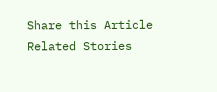Share this Article
Related Stories